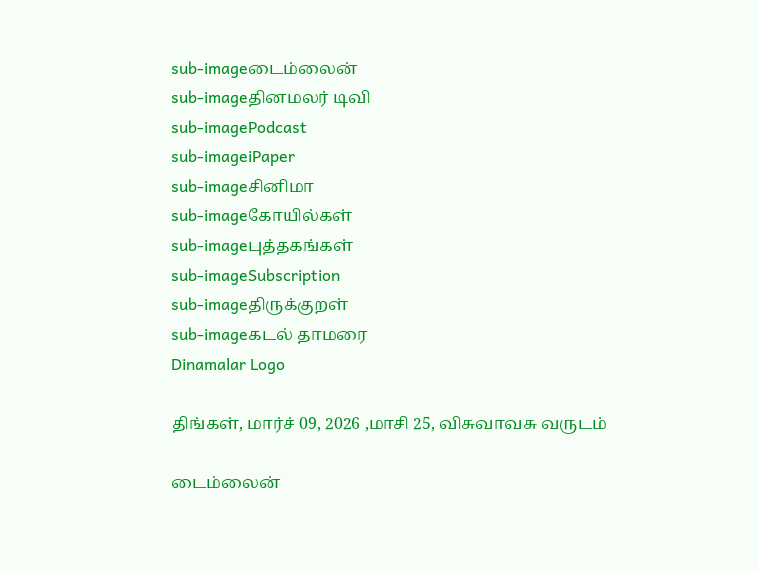sub-imageடைம்லைன்
sub-imageதினமலர் டிவி
sub-imagePodcast
sub-imageiPaper
sub-imageசினிமா
sub-imageகோயில்கள்
sub-imageபுத்தகங்கள்
sub-imageSubscription
sub-imageதிருக்குறள்
sub-imageகடல் தாமரை
Dinamalar Logo

திங்கள், மார்ச் 09, 2026 ,மாசி 25, விசுவாவசு வருடம்

டைம்லைன்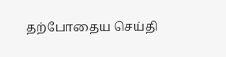தற்போதைய செய்தி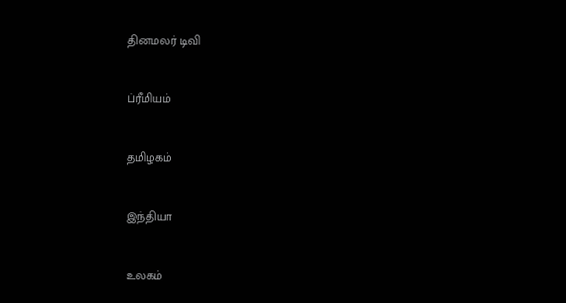தினமலர் டிவி


ப்ரீமியம்


தமிழகம்


இந்தியா


உலகம்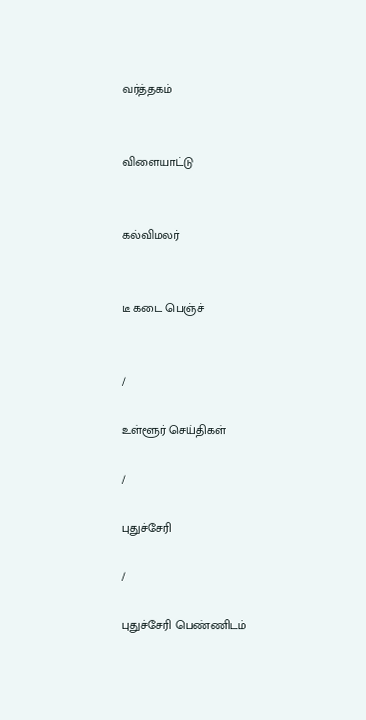வர்த்தகம்


விளையாட்டு


கல்விமலர்


டீ கடை பெஞ்ச்


/

உள்ளூர் செய்திகள்

/

புதுச்சேரி

/

புதுச்சேரி பெண்ணிடம்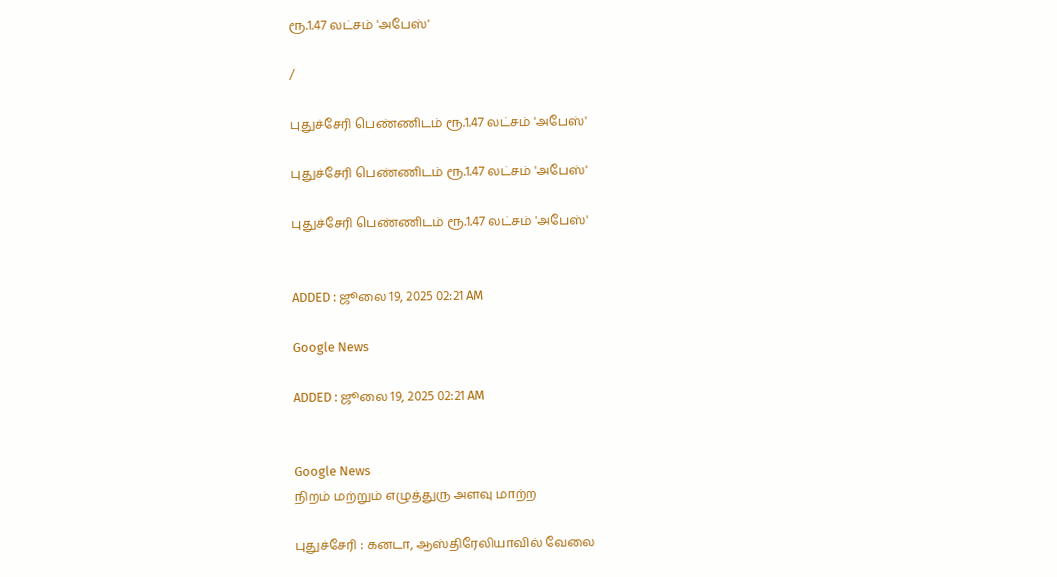ரூ.1.47 லட்சம் 'அபேஸ்'

/

புதுச்சேரி பெண்ணிடம் ரூ.1.47 லட்சம் 'அபேஸ்'

புதுச்சேரி பெண்ணிடம் ரூ.1.47 லட்சம் 'அபேஸ்'

புதுச்சேரி பெண்ணிடம் ரூ.1.47 லட்சம் 'அபேஸ்'


ADDED : ஜூலை 19, 2025 02:21 AM

Google News

ADDED : ஜூலை 19, 2025 02:21 AM


Google News
நிறம் மற்றும் எழுத்துரு அளவு மாற்ற

புதுச்சேரி : கனடா, ஆஸ்திரேலியாவில் வேலை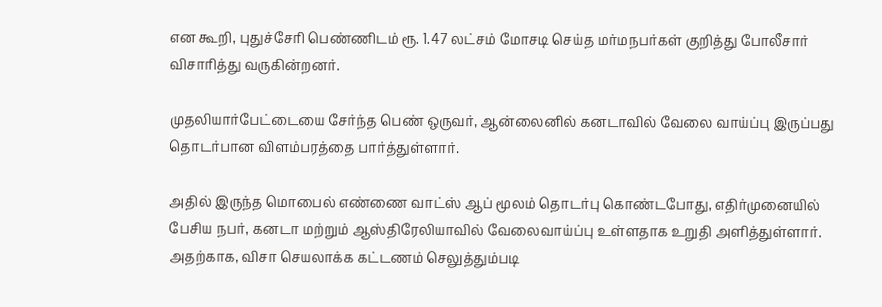என கூறி, புதுச்சேரி பெண்ணிடம் ரூ. 1.47 லட்சம் மோசடி செய்த மர்மநபர்கள் குறித்து போலீசார் விசாரித்து வருகின்றனர்.

முதலியார்பேட்டையை சேர்ந்த பெண் ஒருவர், ஆன்லைனில் கனடாவில் வேலை வாய்ப்பு இருப்பது தொடர்பான விளம்பரத்தை பார்த்துள்ளார்.

அதில் இருந்த மொபைல் எண்ணை வாட்ஸ் ஆப் மூலம் தொடர்பு கொண்டபோது, எதிர்முனையில் பேசிய நபர், கனடா மற்றும் ஆஸ்திரேலியாவில் வேலைவாய்ப்பு உள்ளதாக உறுதி அளித்துள்ளார். அதற்காக, விசா செயலாக்க கட்டணம் செலுத்தும்படி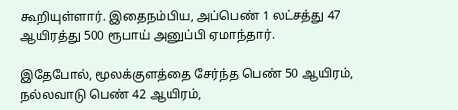கூறியுள்ளார். இதைநம்பிய, அப்பெண் 1 லட்சத்து 47 ஆயிரத்து 500 ரூபாய் அனுப்பி ஏமாந்தார்.

இதேபோல், மூலக்குளத்தை சேர்ந்த பெண் 50 ஆயிரம், நல்லவாடு பெண் 42 ஆயிரம்,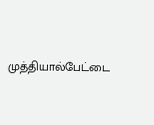முத்தியால்பேட்டை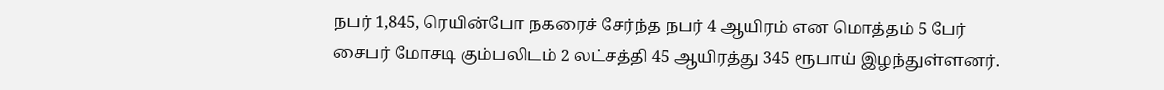நபர் 1,845, ரெயின்போ நகரைச் சேர்ந்த நபர் 4 ஆயிரம் என மொத்தம் 5 பேர் சைபர் மோசடி கும்பலிடம் 2 லட்சத்தி 45 ஆயிரத்து 345 ரூபாய் இழந்துள்ளனர்.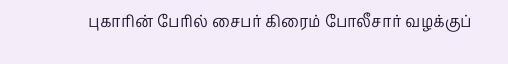புகாரின் பேரில் சைபர் கிரைம் போலீசார் வழக்குப்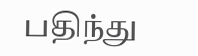பதிந்து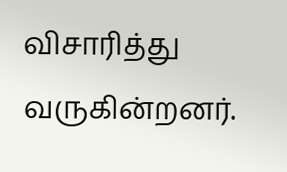விசாரித்து வருகின்றனர்.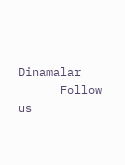Dinamalar
      Follow us